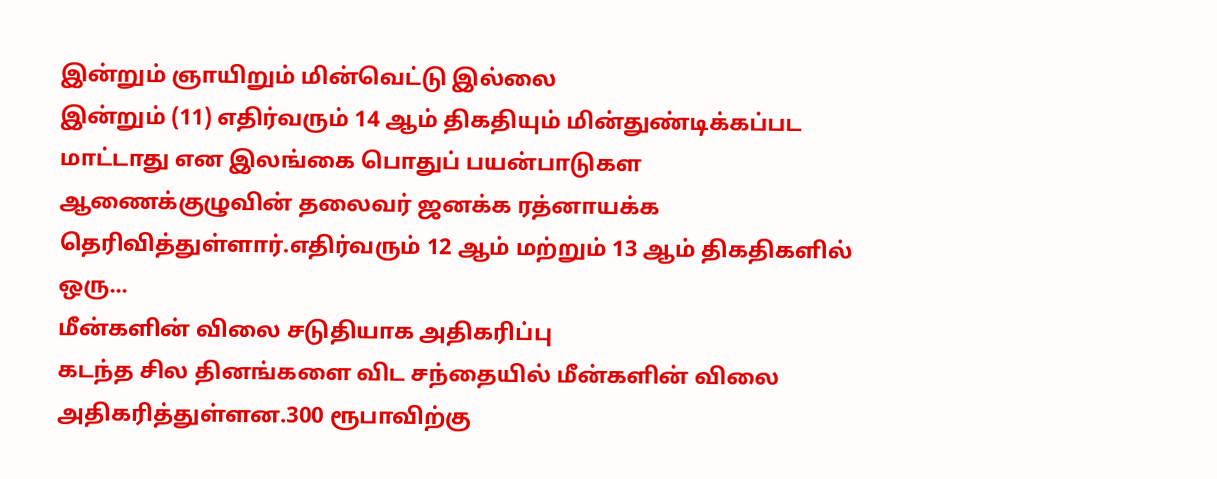இன்றும் ஞாயிறும் மின்வெட்டு இல்லை
இன்றும் (11) எதிர்வரும் 14 ஆம் திகதியும் மின்துண்டிக்கப்பட மாட்டாது என இலங்கை பொதுப் பயன்பாடுகள ஆணைக்குழுவின் தலைவர் ஜனக்க ரத்னாயக்க தெரிவித்துள்ளார்.எதிர்வரும் 12 ஆம் மற்றும் 13 ஆம் திகதிகளில் ஒரு...
மீன்களின் விலை சடுதியாக அதிகரிப்பு
கடந்த சில தினங்களை விட சந்தையில் மீன்களின் விலை அதிகரித்துள்ளன.300 ரூபாவிற்கு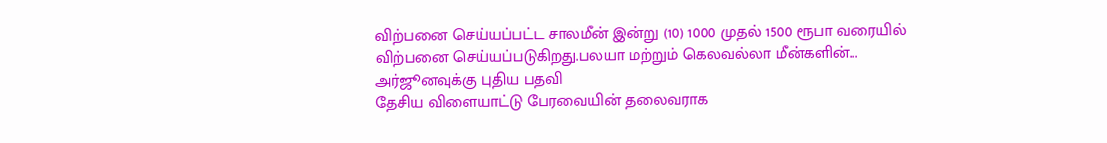விற்பனை செய்யப்பட்ட சாலமீன் இன்று (10) 1000 முதல் 1500 ரூபா வரையில் விற்பனை செய்யப்படுகிறது.பலயா மற்றும் கெலவல்லா மீன்களின்...
அர்ஜூனவுக்கு புதிய பதவி
தேசிய விளையாட்டு பேரவையின் தலைவராக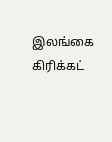இலங்கை கிரிக்கட்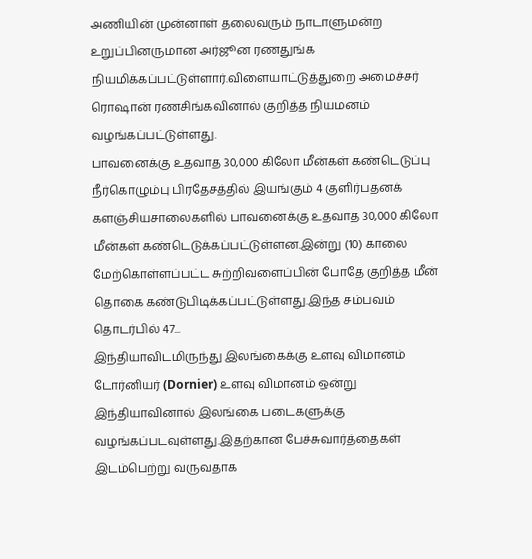அணியின் முன்னாள் தலைவரும் நாடாளுமன்ற உறுப்பினருமான அர்ஜூன ரணதுங்க நியமிக்கப்பட்டுள்ளார்.விளையாட்டுத்துறை அமைச்சர் ரொஷான் ரணசிங்கவினால் குறித்த நியமனம் வழங்கப்பட்டுள்ளது.
பாவனைக்கு உதவாத 30,000 கிலோ மீன்கள் கண்டெடுப்பு
நீர்கொழும்பு பிரதேசத்தில் இயங்கும் 4 குளிர்பதனக் களஞ்சியசாலைகளில் பாவனைக்கு உதவாத 30,000 கிலோ மீன்கள் கண்டெடுக்கப்பட்டுள்ளன.இன்று (10) காலை மேற்கொள்ளப்பட்ட சுற்றிவளைப்பின் போதே குறித்த மீன் தொகை கண்டுபிடிக்கப்பட்டுள்ளது.இந்த சம்பவம் தொடர்பில் 47...
இந்தியாவிடமிருந்து இலங்கைக்கு உளவு விமானம்
டோர்னியர் (Dornier) உளவு விமானம் ஒன்று இந்தியாவினால் இலங்கை படைகளுக்கு வழங்கப்படவுள்ளது.இதற்கான பேச்சுவார்த்தைகள் இடம்பெற்று வருவதாக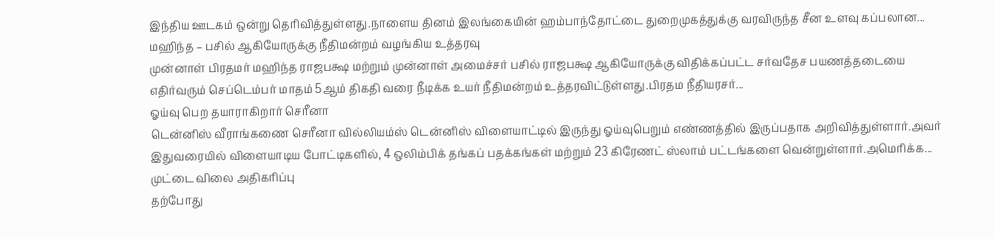இந்திய ஊடகம் ஒன்று தெரிவித்துள்ளது.நாளைய தினம் இலங்கையின் ஹம்பாந்தோட்டை துறைமுகத்துக்கு வரவிருந்த சீன உளவு கப்பலான...
மஹிந்த – பசில் ஆகியோருக்கு நீதிமன்றம் வழங்கிய உத்தரவு
முன்னாள் பிரதமர் மஹிந்த ராஜபக்ஷ மற்றும் முன்னாள் அமைச்சர் பசில் ராஜபக்ஷ ஆகியோருக்கு விதிக்கப்பட்ட சர்வதேச பயணத்தடையை எதிர்வரும் செப்டெம்பர் மாதம் 5ஆம் திகதி வரை நீடிக்க உயர் நீதிமன்றம் உத்தரவிட்டுள்ளது.பிரதம நீதியரசர்...
ஓய்வு பெற தயாராகிறார் செரீனா
டென்னிஸ் வீராங்கணை செரீனா வில்லியம்ஸ் டென்னிஸ் விளையாட்டில் இருந்து ஓய்வுபெறும் எண்ணத்தில் இருப்பதாக அறிவித்துள்ளார்.அவர் இதுவரையில் விளையாடிய போட்டிகளில், 4 ஒலிம்பிக் தங்கப் பதக்கங்கள் மற்றும் 23 கிரேணட் ஸ்லாம் பட்டங்களை வென்றுள்ளார்.அமெரிக்க...
முட்டை விலை அதிகரிப்பு
தற்போது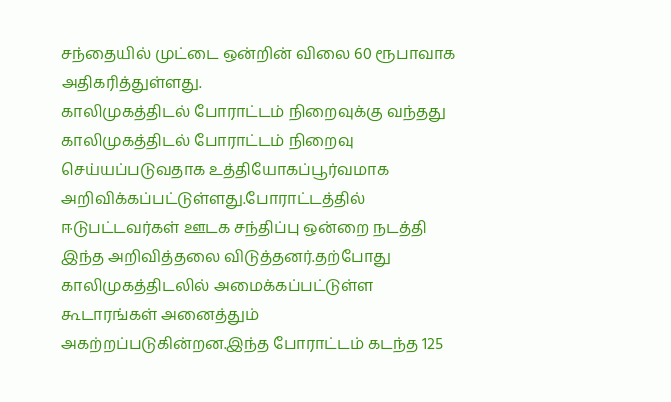சந்தையில் முட்டை ஒன்றின் விலை 60 ரூபாவாக அதிகரித்துள்ளது.
காலிமுகத்திடல் போராட்டம் நிறைவுக்கு வந்தது
காலிமுகத்திடல் போராட்டம் நிறைவு செய்யப்படுவதாக உத்தியோகப்பூர்வமாக அறிவிக்கப்பட்டுள்ளது.போராட்டத்தில் ஈடுபட்டவர்கள் ஊடக சந்திப்பு ஒன்றை நடத்தி இந்த அறிவித்தலை விடுத்தனர்.தற்போது காலிமுகத்திடலில் அமைக்கப்பட்டுள்ள கூடாரங்கள் அனைத்தும் அகற்றப்படுகின்றன.இந்த போராட்டம் கடந்த 125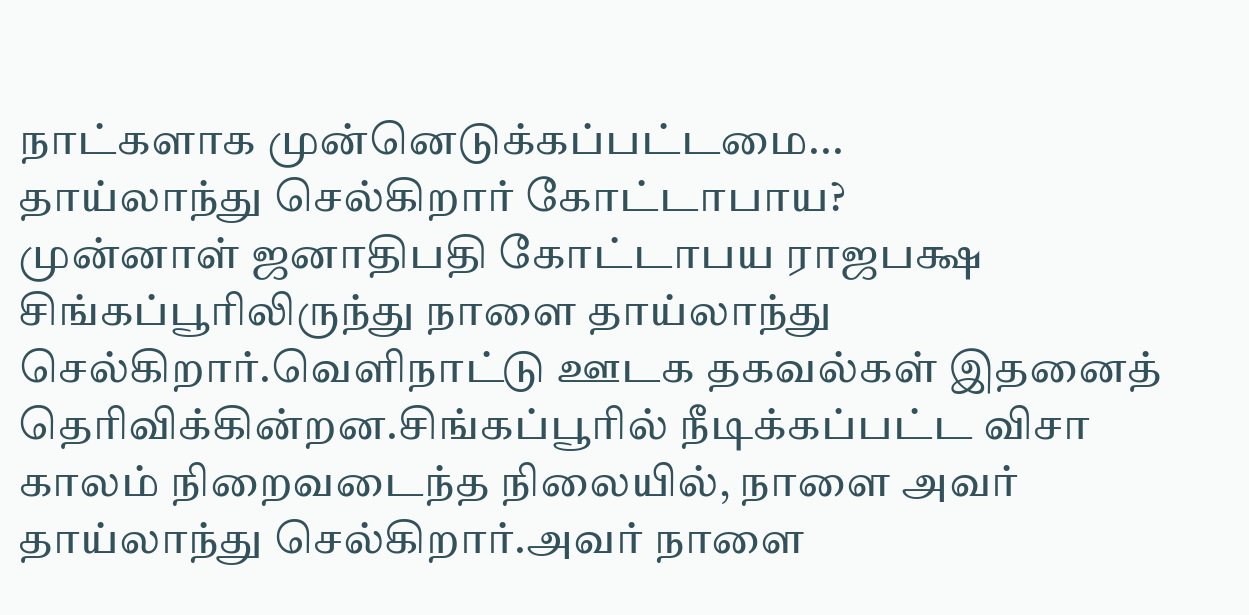நாட்களாக முன்னெடுக்கப்பட்டமை...
தாய்லாந்து செல்கிறார் கோட்டாபாய?
முன்னாள் ஜனாதிபதி கோட்டாபய ராஜபக்ஷ சிங்கப்பூரிலிருந்து நாளை தாய்லாந்து செல்கிறார்.வெளிநாட்டு ஊடக தகவல்கள் இதனைத் தெரிவிக்கின்றன.சிங்கப்பூரில் நீடிக்கப்பட்ட விசா காலம் நிறைவடைந்த நிலையில், நாளை அவர் தாய்லாந்து செல்கிறார்.அவர் நாளை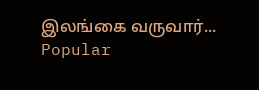இலங்கை வருவார்...
Popular